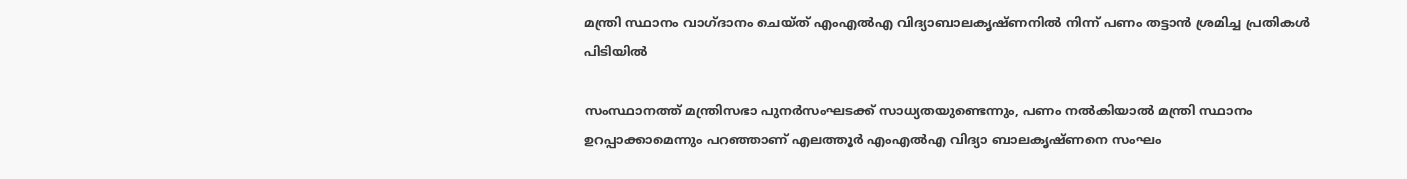മന്ത്രി സ്ഥാനം വാഗ്ദാനം ചെയ്ത് എംഎൽഎ വിദ്യാബാലകൃഷ്ണനിൽ നിന്ന് പണം തട്ടാൻ ശ്രമിച്ച പ്രതികൾ പിടിയിൽ

സംസ്ഥാനത്ത് മന്ത്രിസഭാ പുനർസംഘടക്ക് സാധ്യതയുണ്ടെന്നും, പണം നൽകിയാൽ മന്ത്രി സ്ഥാനം ഉറപ്പാക്കാമെന്നും പറഞ്ഞാണ് എലത്തൂർ എംഎൽഎ വിദ്യാ ബാലകൃഷ്ണനെ സംഘം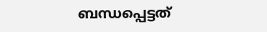ബന്ധപ്പെട്ടത്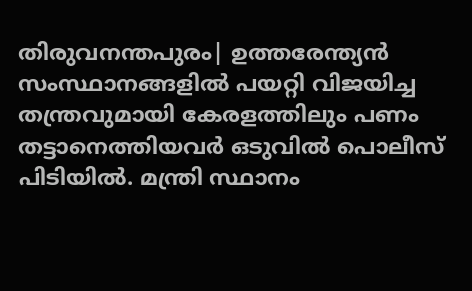തിരുവനന്തപുരം| ഉത്തരേന്ത്യൻ സംസ്ഥാനങ്ങളിൽ പയറ്റി വിജയിച്ച തന്ത്രവുമായി കേരളത്തിലും പണം തട്ടാനെത്തിയവർ ഒടുവിൽ പൊലീസ് പിടിയിൽ. മന്ത്രി സ്ഥാനം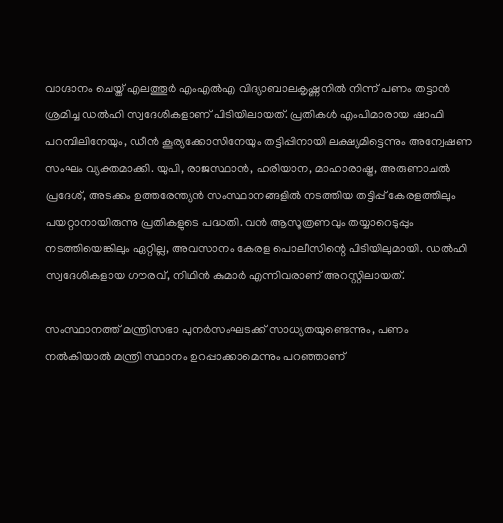വാഗ്ദാനം ചെയ്ത് എലത്തൂർ എംഎൽഎ വിദ്യാബാലകൃഷ്ണനിൽ നിന്ന് പണം തട്ടാൻ ശ്രമിച്ച ഡൽഹി സ്വദേശികളാണ് പിടിയിലായത്. പ്രതികൾ എംപിമാരായ ഷാഫി പറമ്പിലിനേയും, ഡീൻ കൂര്യക്കോസിനേയും തട്ടിപ്പിനായി ലക്ഷ്യമിട്ടെന്നും അന്വേഷണ സംഘം വ്യക്തമാക്കി. യുപി, രാജസ്ഥാൻ, ഹരിയാന, മാഹാരാഷ്ട്ര, അരുണാചൽ പ്രദേശ്, അടക്കം ഉത്തരേന്ത്യൻ സംസ്ഥാനങ്ങളിൽ നടത്തിയ തട്ടിപ്പ് കേരളത്തിലും പയറ്റാനായിരുന്നു പ്രതികളുടെ പദ്ധതി. വൻ ആസൂത്രണവും തയ്യാറെടുപ്പും നടത്തിയെങ്കിലും ഏറ്റില്ല, അവസാനം കേരള പൊലീസിന്റെ പിടിയിലുമായി. ഡൽഹി സ്വദേശികളായ ഗൗരവ്, നിഥിൻ കുമാര്‍ എന്നിവരാണ് അറസ്റ്റിലായത്.

സംസ്ഥാനത്ത് മന്ത്രിസഭാ പുനർസംഘടക്ക് സാധ്യതയുണ്ടെന്നും, പണം നൽകിയാൽ മന്ത്രി സ്ഥാനം ഉറപ്പാക്കാമെന്നും പറഞ്ഞാണ്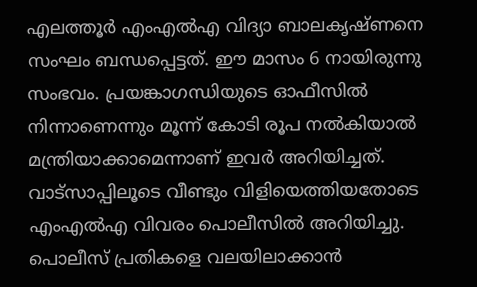എലത്തൂർ എംഎൽഎ വിദ്യാ ബാലകൃഷ്ണനെ സംഘം ബന്ധപ്പെട്ടത്. ഈ മാസം 6 നായിരുന്നു സംഭവം. പ്രയങ്കാഗന്ധിയുടെ ഓഫീസിൽ നിന്നാണെന്നും മൂന്ന് കോടി രൂപ നൽകിയാൽ മന്ത്രിയാക്കാമെന്നാണ് ഇവർ അറിയിച്ചത്. വാട്സാപ്പിലൂടെ വീണ്ടും വിളിയെത്തിയതോടെ എംഎൽഎ വിവരം പൊലീസിൽ അറിയിച്ചു. പൊലീസ് പ്രതികളെ വലയിലാക്കാൻ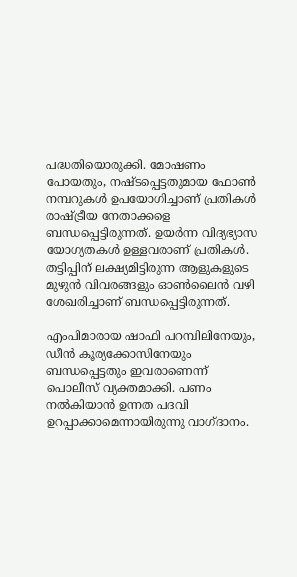പദ്ധതിയൊരുക്കി. മോഷണം പോയതും, നഷ്ടപ്പെട്ടതുമായ ഫോൺ നമ്പറുകൾ ഉപയോഗിച്ചാണ് പ്രതികൾ രാഷ്ട്രീയ നേതാക്കളെ ബന്ധപ്പെട്ടിരുന്നത്. ഉയർന്ന വിദ്യഭ്യാസ യോഗ്യതകൾ ഉള്ളവരാണ് പ്രതികൾ. തട്ടിപ്പിന് ലക്ഷ്യമിട്ടിരുന്ന ആളുകളുടെ മുഴുൻ വിവരങ്ങളും ഓൺലൈൻ വഴി ശേഖരിച്ചാണ് ബന്ധപ്പെട്ടിരുന്നത്.

എംപിമാരായ ഷാഫി പറമ്പിലിനേയും, ഡീൻ കൂര്യക്കോസിനേയും ബന്ധപ്പെട്ടതും ഇവരാണെന്ന് പൊലീസ് വ്യക്തമാക്കി. പണം നൽകിയാൻ ഉന്നത പദവി ഉറപ്പാക്കാമെന്നായിരുന്നു വാഗ്ദാനം.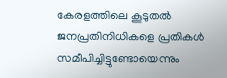കേരളത്തിലെ കൂടുതൽ ജനപ്രതിനിധികളെ പ്രതികൾ സമീപിച്ചിട്ടുണ്ടോയെന്നും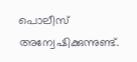പൊലീസ് അന്വേഷിക്കുന്നുണ്ട്.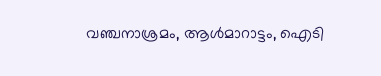വഞ്ചനാശ്രമം, ആൾമാറാട്ടം, ഐടി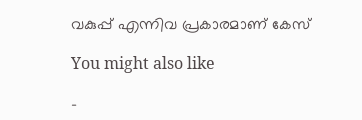വകുപ്പ് എന്നിവ പ്രകാരമാണ് കേസ്

You might also like

-